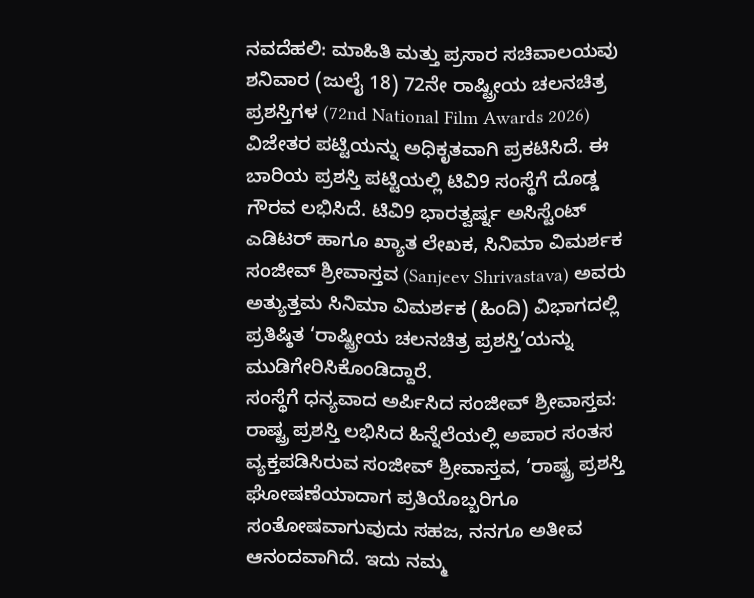ನವದೆಹಲಿ: ಮಾಹಿತಿ ಮತ್ತು ಪ್ರಸಾರ ಸಚಿವಾಲಯವು ಶನಿವಾರ (ಜುಲೈ 18) 72ನೇ ರಾಷ್ಟ್ರೀಯ ಚಲನಚಿತ್ರ ಪ್ರಶಸ್ತಿಗಳ (72nd National Film Awards 2026) ವಿಜೇತರ ಪಟ್ಟಿಯನ್ನು ಅಧಿಕೃತವಾಗಿ ಪ್ರಕಟಿಸಿದೆ. ಈ ಬಾರಿಯ ಪ್ರಶಸ್ತಿ ಪಟ್ಟಿಯಲ್ಲಿ ಟಿವಿ9 ಸಂಸ್ಥೆಗೆ ದೊಡ್ಡ ಗೌರವ ಲಭಿಸಿದೆ. ಟಿವಿ9 ಭಾರತ್ವರ್ಷ್ನ ಅಸಿಸ್ಟೆಂಟ್ ಎಡಿಟರ್ ಹಾಗೂ ಖ್ಯಾತ ಲೇಖಕ, ಸಿನಿಮಾ ವಿಮರ್ಶಕ ಸಂಜೀವ್ ಶ್ರೀವಾಸ್ತವ (Sanjeev Shrivastava) ಅವರು ಅತ್ಯುತ್ತಮ ಸಿನಿಮಾ ವಿಮರ್ಶಕ (ಹಿಂದಿ) ವಿಭಾಗದಲ್ಲಿ ಪ್ರತಿಷ್ಠಿತ ‘ರಾಷ್ಟ್ರೀಯ ಚಲನಚಿತ್ರ ಪ್ರಶಸ್ತಿ’ಯನ್ನು ಮುಡಿಗೇರಿಸಿಕೊಂಡಿದ್ದಾರೆ.
ಸಂಸ್ಥೆಗೆ ಧನ್ಯವಾದ ಅರ್ಪಿಸಿದ ಸಂಜೀವ್ ಶ್ರೀವಾಸ್ತವ:
ರಾಷ್ಟ್ರ ಪ್ರಶಸ್ತಿ ಲಭಿಸಿದ ಹಿನ್ನೆಲೆಯಲ್ಲಿ ಅಪಾರ ಸಂತಸ ವ್ಯಕ್ತಪಡಿಸಿರುವ ಸಂಜೀವ್ ಶ್ರೀವಾಸ್ತವ, ‘ರಾಷ್ಟ್ರ ಪ್ರಶಸ್ತಿ ಘೋಷಣೆಯಾದಾಗ ಪ್ರತಿಯೊಬ್ಬರಿಗೂ ಸಂತೋಷವಾಗುವುದು ಸಹಜ, ನನಗೂ ಅತೀವ ಆನಂದವಾಗಿದೆ. ಇದು ನಮ್ಮ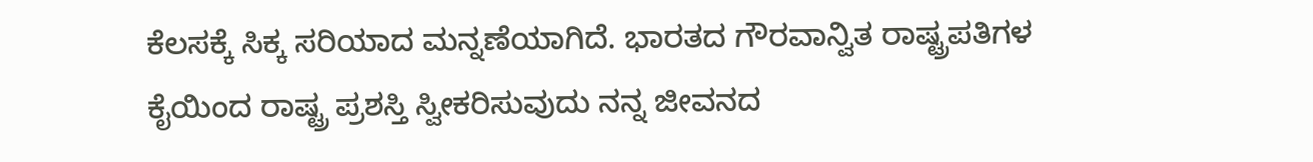ಕೆಲಸಕ್ಕೆ ಸಿಕ್ಕ ಸರಿಯಾದ ಮನ್ನಣೆಯಾಗಿದೆ. ಭಾರತದ ಗೌರವಾನ್ವಿತ ರಾಷ್ಟ್ರಪತಿಗಳ ಕೈಯಿಂದ ರಾಷ್ಟ್ರ ಪ್ರಶಸ್ತಿ ಸ್ವೀಕರಿಸುವುದು ನನ್ನ ಜೀವನದ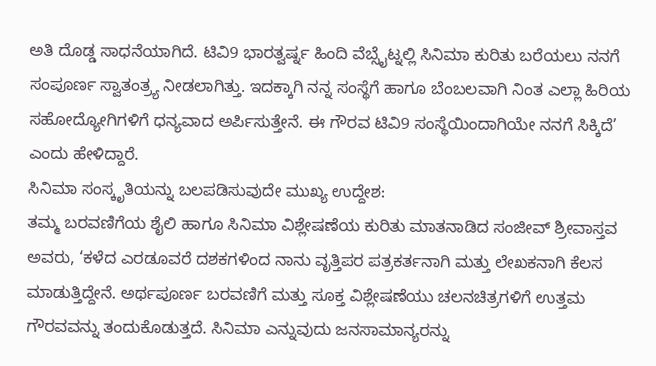ಅತಿ ದೊಡ್ಡ ಸಾಧನೆಯಾಗಿದೆ. ಟಿವಿ9 ಭಾರತ್ವರ್ಷ್ನ ಹಿಂದಿ ವೆಬ್ಸೈಟ್ನಲ್ಲಿ ಸಿನಿಮಾ ಕುರಿತು ಬರೆಯಲು ನನಗೆ ಸಂಪೂರ್ಣ ಸ್ವಾತಂತ್ರ್ಯ ನೀಡಲಾಗಿತ್ತು. ಇದಕ್ಕಾಗಿ ನನ್ನ ಸಂಸ್ಥೆಗೆ ಹಾಗೂ ಬೆಂಬಲವಾಗಿ ನಿಂತ ಎಲ್ಲಾ ಹಿರಿಯ ಸಹೋದ್ಯೋಗಿಗಳಿಗೆ ಧನ್ಯವಾದ ಅರ್ಪಿಸುತ್ತೇನೆ. ಈ ಗೌರವ ಟಿವಿ9 ಸಂಸ್ಥೆಯಿಂದಾಗಿಯೇ ನನಗೆ ಸಿಕ್ಕಿದೆ’ ಎಂದು ಹೇಳಿದ್ದಾರೆ.
ಸಿನಿಮಾ ಸಂಸ್ಕೃತಿಯನ್ನು ಬಲಪಡಿಸುವುದೇ ಮುಖ್ಯ ಉದ್ದೇಶ:
ತಮ್ಮ ಬರವಣಿಗೆಯ ಶೈಲಿ ಹಾಗೂ ಸಿನಿಮಾ ವಿಶ್ಲೇಷಣೆಯ ಕುರಿತು ಮಾತನಾಡಿದ ಸಂಜೀವ್ ಶ್ರೀವಾಸ್ತವ ಅವರು, ‘ಕಳೆದ ಎರಡೂವರೆ ದಶಕಗಳಿಂದ ನಾನು ವೃತ್ತಿಪರ ಪತ್ರಕರ್ತನಾಗಿ ಮತ್ತು ಲೇಖಕನಾಗಿ ಕೆಲಸ ಮಾಡುತ್ತಿದ್ದೇನೆ. ಅರ್ಥಪೂರ್ಣ ಬರವಣಿಗೆ ಮತ್ತು ಸೂಕ್ತ ವಿಶ್ಲೇಷಣೆಯು ಚಲನಚಿತ್ರಗಳಿಗೆ ಉತ್ತಮ ಗೌರವವನ್ನು ತಂದುಕೊಡುತ್ತದೆ. ಸಿನಿಮಾ ಎನ್ನುವುದು ಜನಸಾಮಾನ್ಯರನ್ನು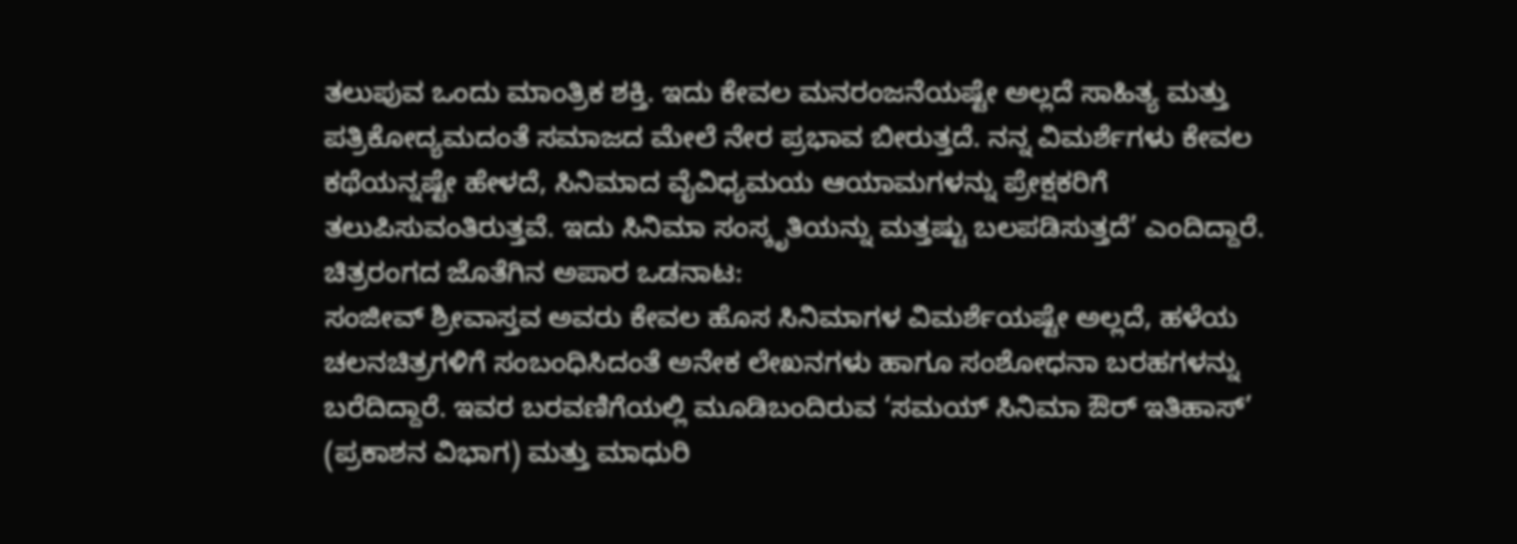ತಲುಪುವ ಒಂದು ಮಾಂತ್ರಿಕ ಶಕ್ತಿ. ಇದು ಕೇವಲ ಮನರಂಜನೆಯಷ್ಟೇ ಅಲ್ಲದೆ ಸಾಹಿತ್ಯ ಮತ್ತು ಪತ್ರಿಕೋದ್ಯಮದಂತೆ ಸಮಾಜದ ಮೇಲೆ ನೇರ ಪ್ರಭಾವ ಬೀರುತ್ತದೆ. ನನ್ನ ವಿಮರ್ಶೆಗಳು ಕೇವಲ ಕಥೆಯನ್ನಷ್ಟೇ ಹೇಳದೆ, ಸಿನಿಮಾದ ವೈವಿಧ್ಯಮಯ ಆಯಾಮಗಳನ್ನು ಪ್ರೇಕ್ಷಕರಿಗೆ ತಲುಪಿಸುವಂತಿರುತ್ತವೆ. ಇದು ಸಿನಿಮಾ ಸಂಸ್ಕೃತಿಯನ್ನು ಮತ್ತಷ್ಟು ಬಲಪಡಿಸುತ್ತದೆ’ ಎಂದಿದ್ದಾರೆ.
ಚಿತ್ರರಂಗದ ಜೊತೆಗಿನ ಅಪಾರ ಒಡನಾಟ:
ಸಂಜೀವ್ ಶ್ರೀವಾಸ್ತವ ಅವರು ಕೇವಲ ಹೊಸ ಸಿನಿಮಾಗಳ ವಿಮರ್ಶೆಯಷ್ಟೇ ಅಲ್ಲದೆ, ಹಳೆಯ ಚಲನಚಿತ್ರಗಳಿಗೆ ಸಂಬಂಧಿಸಿದಂತೆ ಅನೇಕ ಲೇಖನಗಳು ಹಾಗೂ ಸಂಶೋಧನಾ ಬರಹಗಳನ್ನು ಬರೆದಿದ್ದಾರೆ. ಇವರ ಬರವಣಿಗೆಯಲ್ಲಿ ಮೂಡಿಬಂದಿರುವ ‘ಸಮಯ್ ಸಿನಿಮಾ ಔರ್ ಇತಿಹಾಸ್’ (ಪ್ರಕಾಶನ ವಿಭಾಗ) ಮತ್ತು ಮಾಧುರಿ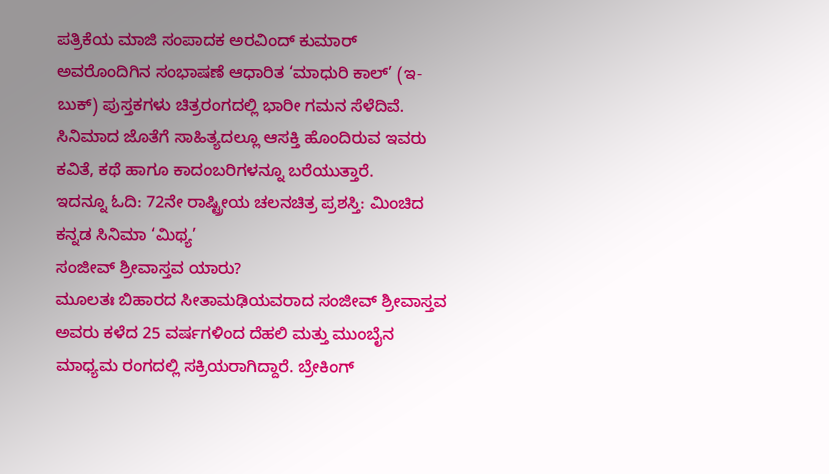ಪತ್ರಿಕೆಯ ಮಾಜಿ ಸಂಪಾದಕ ಅರವಿಂದ್ ಕುಮಾರ್ ಅವರೊಂದಿಗಿನ ಸಂಭಾಷಣೆ ಆಧಾರಿತ ‘ಮಾಧುರಿ ಕಾಲ್’ (ಇ-ಬುಕ್) ಪುಸ್ತಕಗಳು ಚಿತ್ರರಂಗದಲ್ಲಿ ಭಾರೀ ಗಮನ ಸೆಳೆದಿವೆ. ಸಿನಿಮಾದ ಜೊತೆಗೆ ಸಾಹಿತ್ಯದಲ್ಲೂ ಆಸಕ್ತಿ ಹೊಂದಿರುವ ಇವರು ಕವಿತೆ, ಕಥೆ ಹಾಗೂ ಕಾದಂಬರಿಗಳನ್ನೂ ಬರೆಯುತ್ತಾರೆ.
ಇದನ್ನೂ ಓದಿ: 72ನೇ ರಾಷ್ಟ್ರೀಯ ಚಲನಚಿತ್ರ ಪ್ರಶಸ್ತಿ: ಮಿಂಚಿದ ಕನ್ನಡ ಸಿನಿಮಾ ‘ಮಿಥ್ಯ’
ಸಂಜೀವ್ ಶ್ರೀವಾಸ್ತವ ಯಾರು?
ಮೂಲತಃ ಬಿಹಾರದ ಸೀತಾಮಢಿಯವರಾದ ಸಂಜೀವ್ ಶ್ರೀವಾಸ್ತವ ಅವರು ಕಳೆದ 25 ವರ್ಷಗಳಿಂದ ದೆಹಲಿ ಮತ್ತು ಮುಂಬೈನ ಮಾಧ್ಯಮ ರಂಗದಲ್ಲಿ ಸಕ್ರಿಯರಾಗಿದ್ದಾರೆ. ಬ್ರೇಕಿಂಗ್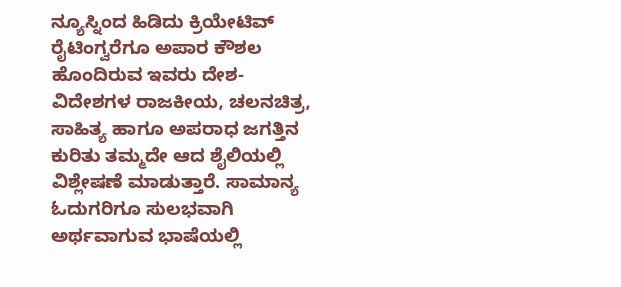ನ್ಯೂಸ್ನಿಂದ ಹಿಡಿದು ಕ್ರಿಯೇಟಿವ್ ರೈಟಿಂಗ್ವರೆಗೂ ಅಪಾರ ಕೌಶಲ ಹೊಂದಿರುವ ಇವರು ದೇಶ-ವಿದೇಶಗಳ ರಾಜಕೀಯ, ಚಲನಚಿತ್ರ, ಸಾಹಿತ್ಯ ಹಾಗೂ ಅಪರಾಧ ಜಗತ್ತಿನ ಕುರಿತು ತಮ್ಮದೇ ಆದ ಶೈಲಿಯಲ್ಲಿ ವಿಶ್ಲೇಷಣೆ ಮಾಡುತ್ತಾರೆ. ಸಾಮಾನ್ಯ ಓದುಗರಿಗೂ ಸುಲಭವಾಗಿ ಅರ್ಥವಾಗುವ ಭಾಷೆಯಲ್ಲಿ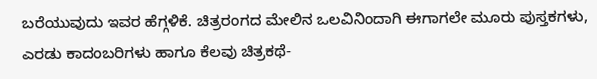ಬರೆಯುವುದು ಇವರ ಹೆಗ್ಗಳಿಕೆ. ಚಿತ್ರರಂಗದ ಮೇಲಿನ ಒಲವಿನಿಂದಾಗಿ ಈಗಾಗಲೇ ಮೂರು ಪುಸ್ತಕಗಳು, ಎರಡು ಕಾದಂಬರಿಗಳು ಹಾಗೂ ಕೆಲವು ಚಿತ್ರಕಥೆ-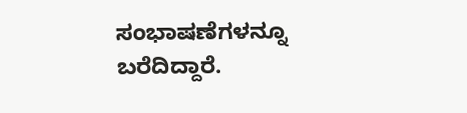ಸಂಭಾಷಣೆಗಳನ್ನೂ ಬರೆದಿದ್ದಾರೆ.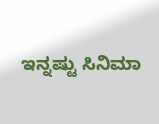ಇನ್ನಷ್ಟು ಸಿನಿಮಾ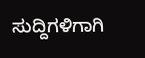ಸುದ್ದಿಗಳಿಗಾಗಿ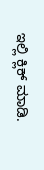ಇಲ್ಲಿ ಕ್ಲಿಕ್ ಮಾಡಿ.